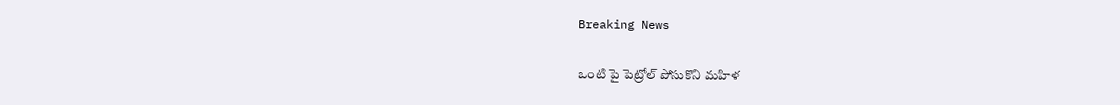Breaking News

ఒంటి పై పెట్రోల్ పోసుకొని మహిళ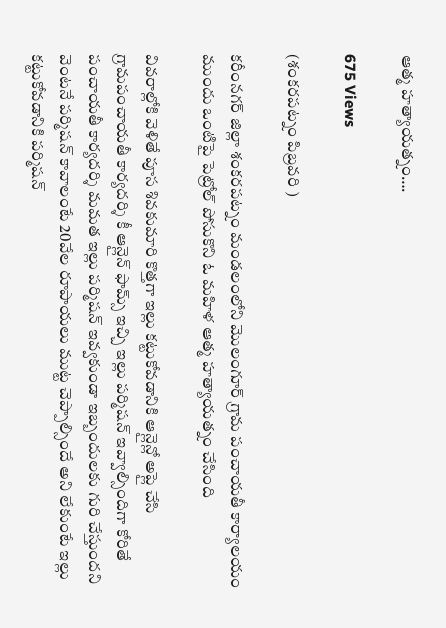ఆత్మ హత్యాయత్నం….

675 Views

(శంకరపట్నం పిబ్రవరి )

కరీంనగర్ జిల్లా శంకరపట్నం మండలంలోని మొలంగూర్ గ్రామ పంచాయతీ కార్యాలయం ముందు ఒంటిపై పెట్రోల్ పోసుకొని ఓ మహిళ ఆత్మ హత్యాయత్నం చేసింది

వివరాల్లోకి వెళితే పూస శివకుమారి కొత్తగా ఇల్లు కట్టుకోవడానికి ఆన్లైన్లో అప్లై చేసి గ్రామపంచాయతీ కార్యదర్శి కీ ఆన్లైన్ ఫామ్స్ ఇచ్చి ఇల్లు పర్మిషన్ ఇవ్వాల్సిందిగా కోరితే పంచాయతీ కార్యదర్శి మమత ఇల్లు పర్మిషన్ ఇవ్వకుండా ఇబ్బందులకు గురి చేస్తుందని వెంటనే పర్మిషన్ కావాలంటే 20వేల రూపాయలు ముట్ట చెప్పాల్సిందే అని లేకుంటే ఇల్లు కట్టుకోవడానికి పర్మిషన్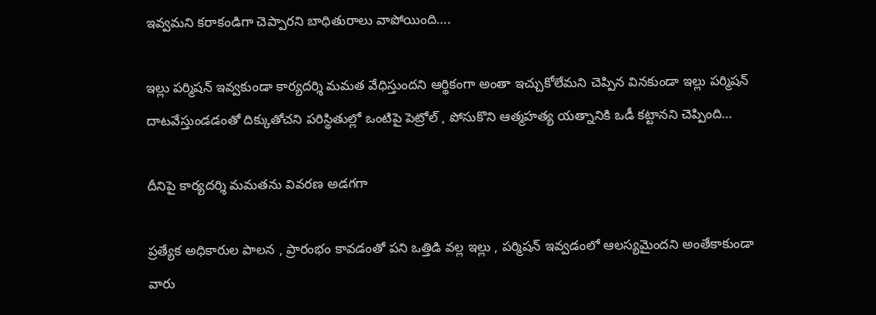ఇవ్వమని కరాకండిగా చెప్పారని బాధితురాలు వాపోయింది….

ఇల్లు పర్మిషన్ ఇవ్వకుండా కార్యదర్శి మమత వేధిస్తుందని ఆర్థికంగా అంతా ఇచ్చుకోలేమని చెప్పిన వినకుండా ఇల్లు పర్మిషన్ దాటవేస్తుండడంతో దిక్కుతోచని పరిస్థితుల్లో ఒంటిపై పెట్రోల్ , పోసుకొని ఆత్మహత్య యత్నానికి ఒడీ కట్టానని చెప్పింది…

దీనిపై కార్యదర్శి మమతను వివరణ అడగగా

ప్రత్యేక అధికారుల పాలన , ప్రారంభం కావడంతో పని ఒత్తిడి వల్ల ఇల్లు , పర్మిషన్ ఇవ్వడంలో ఆలస్యమైందని అంతేకాకుండా వారు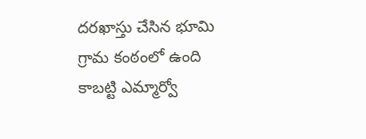దరఖాస్తు చేసిన భూమి గ్రామ కంఠంలో ఉంది కాబట్టి ఎమ్మార్వో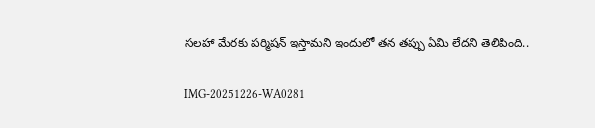సలహా మేరకు పర్మిషన్ ఇస్తామని ఇందులో తన తప్పు ఏమి లేదని తెలిపింది..

IMG-20251226-WA0281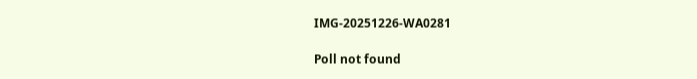IMG-20251226-WA0281

Poll not found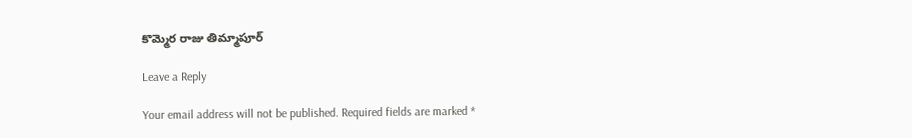కొమ్మెర రాజు తిమ్మాపూర్

Leave a Reply

Your email address will not be published. Required fields are marked *